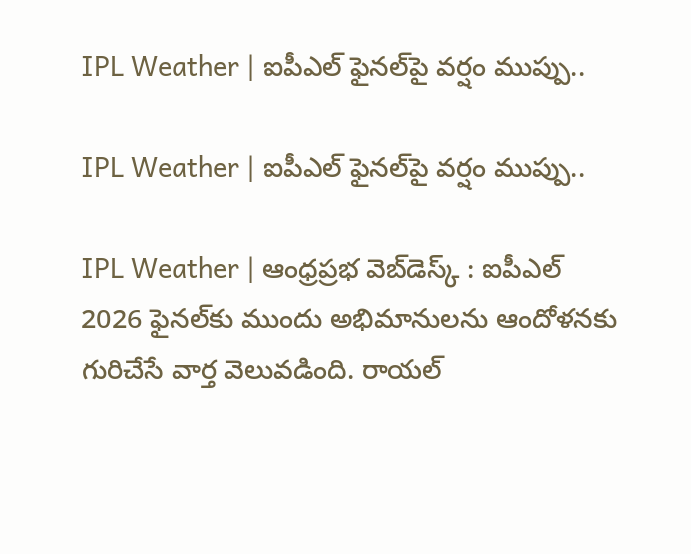IPL Weather | ఐపీఎల్ ఫైనల్‌పై వర్షం ముప్పు..

IPL Weather | ఐపీఎల్ ఫైనల్‌పై వర్షం ముప్పు..

IPL Weather | ఆంధ్ర‌ప్ర‌భ వెబ్‌డెస్క్ : ఐపీఎల్ 2026 ఫైనల్‌కు ముందు అభిమానులను ఆందోళనకు గురిచేసే వార్త వెలువడింది. రాయల్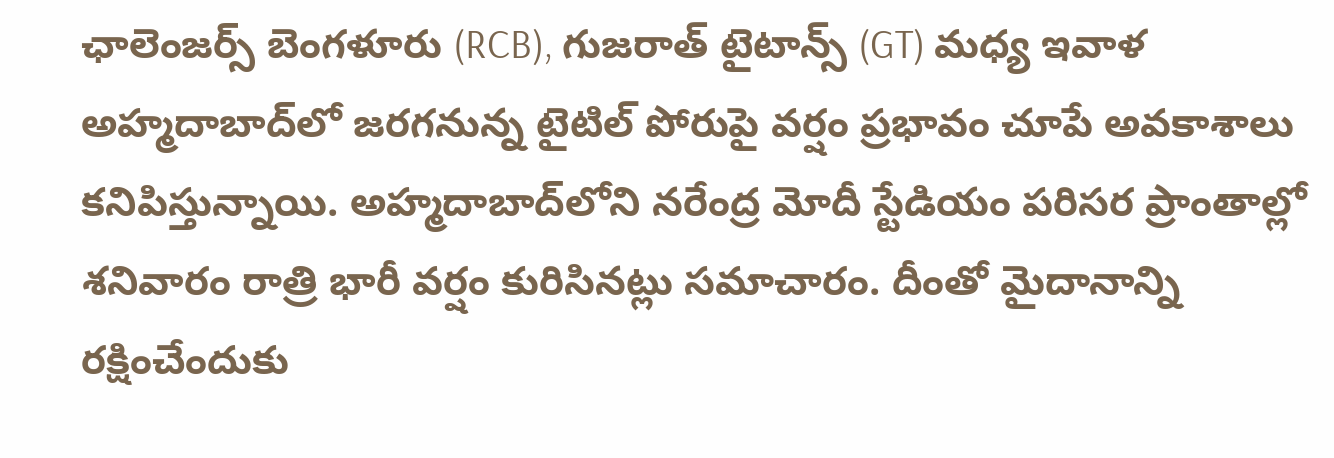ఛాలెంజర్స్ బెంగళూరు (RCB), గుజరాత్ టైటాన్స్ (GT) మధ్య ఇవాళ అహ్మదాబాద్‌లో జరగనున్న టైటిల్ పోరుపై వర్షం ప్రభావం చూపే అవకాశాలు కనిపిస్తున్నాయి. అహ్మదాబాద్‌లోని నరేంద్ర మోదీ స్టేడియం పరిసర ప్రాంతాల్లో శనివారం రాత్రి భారీ వర్షం కురిసినట్లు సమాచారం. దీంతో మైదానాన్ని రక్షించేందుకు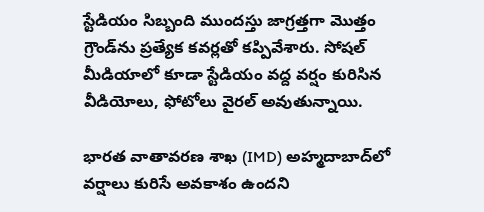స్టేడియం సిబ్బంది ముందస్తు జాగ్రత్తగా మొత్తం గ్రౌండ్‌ను ప్రత్యేక కవర్లతో కప్పివేశారు. సోషల్ మీడియాలో కూడా స్టేడియం వద్ద వర్షం కురిసిన వీడియోలు, ఫోటోలు వైరల్ అవుతున్నాయి.

భారత వాతావరణ శాఖ (IMD) అహ్మదాబాద్‌లో వర్షాలు కురిసే అవకాశం ఉందని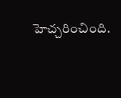హెచ్చరించింది.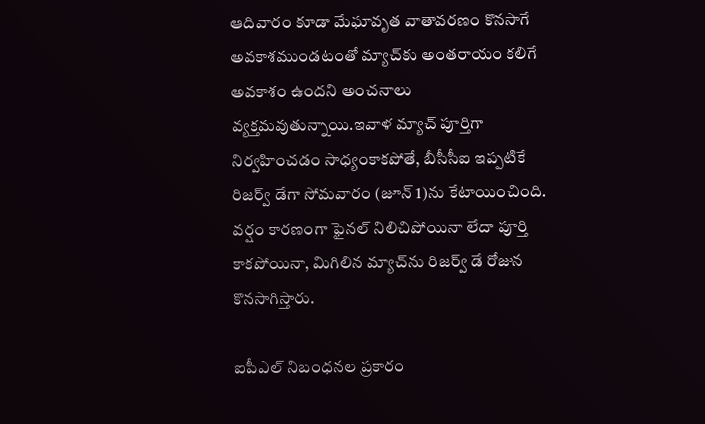ఆదివారం కూడా మేఘావృత వాతావరణం కొనసాగే అవకాశముండటంతో మ్యాచ్‌కు అంతరాయం కలిగే అవకాశం ఉందని అంచనాలు వ్యక్తమవుతున్నాయి.ఇవాళ మ్యాచ్ పూర్తిగా నిర్వహించడం సాధ్యంకాకపోతే, బీసీసీఐ ఇప్పటికే రిజర్వ్ డేగా సోమవారం (జూన్ 1)ను కేటాయించింది. వర్షం కారణంగా ఫైనల్ నిలిచిపోయినా లేదా పూర్తి కాకపోయినా, మిగిలిన మ్యాచ్‌ను రిజర్వ్ డే రోజున కొనసాగిస్తారు.

ఐపీఎల్ నిబంధనల ప్రకారం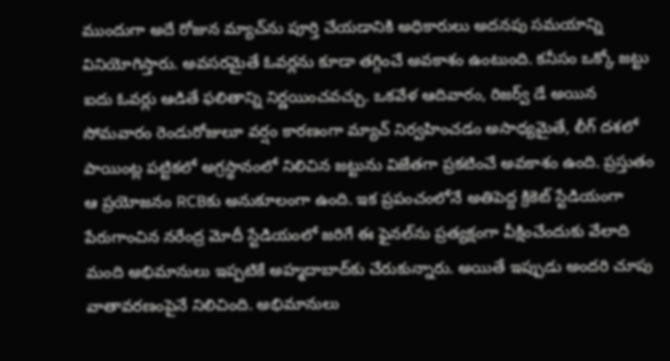ముందుగా అదే రోజున మ్యాచ్‌ను పూర్తి చేయడానికి అధికారులు అదనపు సమయాన్ని వినియోగిస్తారు. అవసరమైతే ఓవర్లను కూడా తగ్గించే అవకాశం ఉంటుంది. కనీసం ఒక్కో జట్టు ఐదు ఓవర్లు ఆడితే ఫలితాన్ని నిర్ణయించవచ్చు. ఒకవేళ ఆదివారం, రిజర్వ్ డే అయిన సోమవారం రెండురోజులూ వర్షం కారణంగా మ్యాచ్ నిర్వహించడం అసాధ్యమైతే, లీగ్ దశలో పాయింట్ల పట్టికలో అగ్రస్థానంలో నిలిచిన జట్టును విజేతగా ప్రకటించే అవకాశం ఉంది. ప్రస్తుతం ఆ ప్రయోజనం RCBకు అనుకూలంగా ఉంది. ఇక ప్రపంచంలోనే అతిపెద్ద క్రికెట్ స్టేడియంగా పేరుగాంచిన నరేంద్ర మోదీ స్టేడియంలో జరిగే ఈ ఫైనల్‌ను ప్రత్యక్షంగా వీక్షించేందుకు వేలాది మంది అభిమానులు ఇప్పటికే అహ్మదాబాద్‌కు చేరుకున్నారు. అయితే ఇప్పుడు అందరి చూపు వాతావరణంపైనే నిలిచింది. అభిమానులు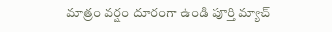మాత్రం వర్షం దూరంగా ఉండి పూర్తి మ్యాచ్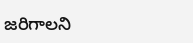జరిగాలని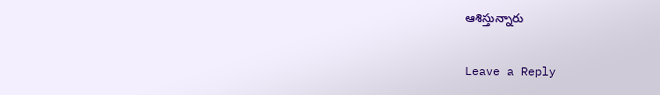ఆశిస్తున్నారు

Leave a Reply